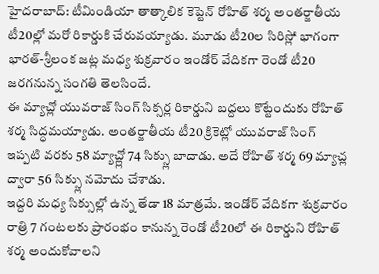హైదరాబాద్: టీమిండియా తాత్కాలిక కెప్టెన్ రోహిత్ శర్మ అంతర్జాతీయ టీ20ల్లో మరో రికార్డుకి చేరువయ్యాడు. మూడు టీ20ల సిరిస్లో భాగంగా భారత్-శ్రీలంక జట్ల మధ్య శుక్రవారం ఇండోర్ వేదికగా రెండో టీ20 జరగనున్న సంగతి తెలసిందే.
ఈ మ్యాచ్లో యువరాజ్ సింగ్ సిక్సర్ల రికార్డుని బద్దలు కొట్టేందుకు రోహిత్ శర్మ సిద్ధమయ్యాడు. అంతర్జాతీయ టీ20 క్రికెట్లో యువరాజ్ సింగ్ ఇప్పటి వరకు 58 మ్యాచ్ల్లో 74 సిక్స్లు బాదాడు. అదే రోహిత్ శర్మ 69 మ్యాచ్ల ద్వారా 56 సిక్స్లు నమోదు చేశాడు.
ఇద్దరి మధ్య సిక్సుల్లో ఉన్న తేడా 18 మాత్రమే. ఇండోర్ వేదికగా శుక్రవారం రాత్రి 7 గంటలకు ప్రారంభం కానున్న రెండో టీ20లో ఈ రికార్డుని రోహిత్ శర్మ అందుకోవాలని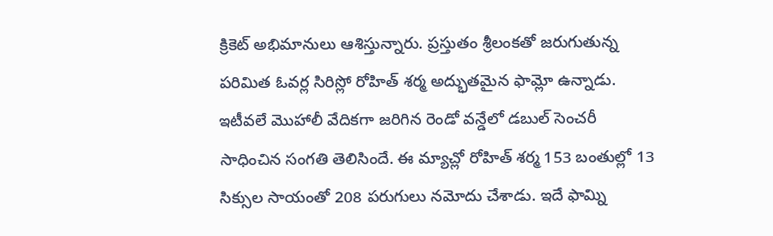క్రికెట్ అభిమానులు ఆశిస్తున్నారు. ప్రస్తుతం శ్రీలంకతో జరుగుతున్న పరిమిత ఓవర్ల సిరిస్లో రోహిత్ శర్మ అద్భుతమైన ఫామ్లో ఉన్నాడు.
ఇటీవలే మొహాలీ వేదికగా జరిగిన రెండో వన్డేలో డబుల్ సెంచరీ సాధించిన సంగతి తెలిసిందే. ఈ మ్యాచ్లో రోహిత్ శర్మ 153 బంతుల్లో 13 సిక్సుల సాయంతో 208 పరుగులు నమోదు చేశాడు. ఇదే ఫామ్ని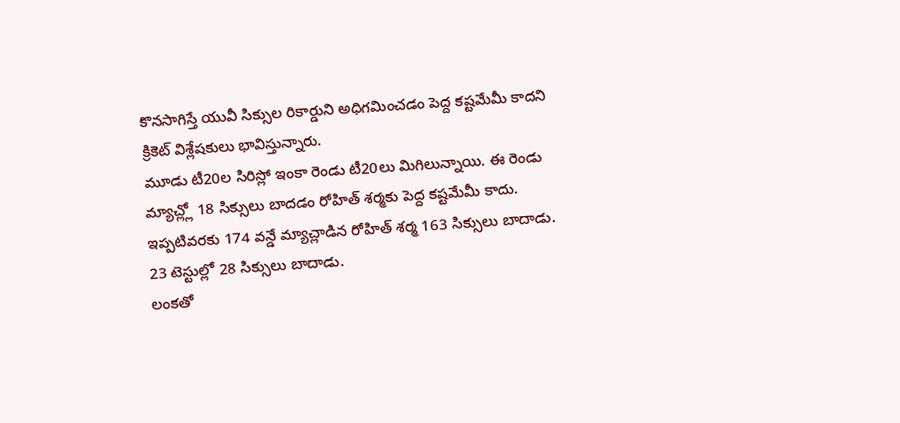కొనసాగిస్తే యువీ సిక్సుల రికార్డుని అధిగమించడం పెద్ద కష్టమేమీ కాదని క్రికెట్ విశ్లేషకులు భావిస్తున్నారు.
మూడు టీ20ల సిరిస్లో ఇంకా రెండు టీ20లు మిగిలున్నాయి. ఈ రెండు మ్యాచ్ల్లో 18 సిక్సులు బాదడం రోహిత్ శర్మకు పెద్ద కష్టమేమీ కాదు. ఇప్పటివరకు 174 వన్డే మ్యాచ్లాడిన రోహిత్ శర్మ 163 సిక్సులు బాదాడు. 23 టెస్టుల్లో 28 సిక్సులు బాదాడు.
లంకతో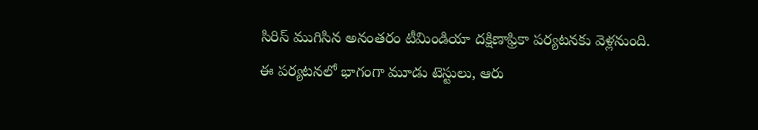సిరిస్ ముగిసిన అనంతరం టీమిండియా దక్షిణాఫ్రికా పర్యటనకు వెళ్లనుంది. ఈ పర్యటనలో భాగంగా మూడు టెస్టులు, ఆరు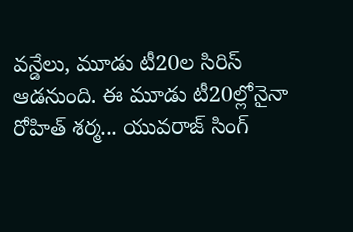వన్డేలు, మూడు టీ20ల సిరిస్ ఆడనుంది. ఈ మూడు టీ20ల్లోనైనా రోహిత్ శర్మ... యువరాజ్ సింగ్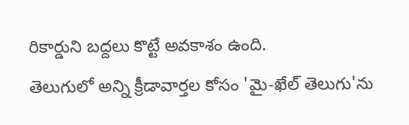రికార్డుని బద్దలు కొట్టే అవకాశం ఉంది.
తెలుగులో అన్ని క్రీడావార్తల కోసం 'మై-ఖేల్ తెలుగు'ను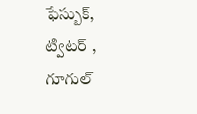ఫేస్బుక్, ట్విటర్ , గూగుల్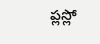ప్లస్లో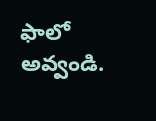ఫాలో అవ్వండి.